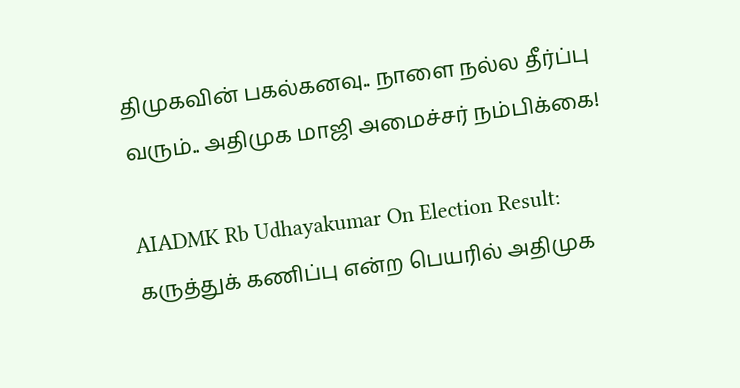திமுகவின் பகல்கனவு.. நாளை நல்ல தீர்ப்பு வரும்.. அதிமுக மாஜி அமைச்சர் நம்பிக்கை!

AIADMK Rb Udhayakumar On Election Result: கருத்துக் கணிப்பு என்ற பெயரில் அதிமுக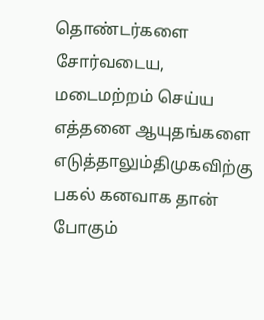தொண்டர்களை சோர்வடைய,  மடைமற்றம் செய்ய எத்தனை ஆயுதங்களை எடுத்தாலும்திமுகவிற்கு பகல் கனவாக தான் போகும்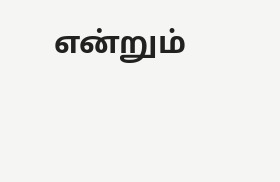என்றும்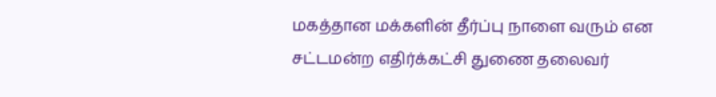மகத்தான மக்களின் தீர்ப்பு நாளை வரும் என சட்டமன்ற எதிர்க்கட்சி துணை தலைவர்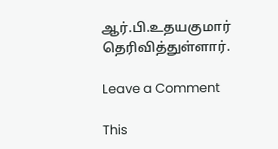ஆர்.பி.உதயகுமார் தெரிவித்துள்ளார்.

Leave a Comment

This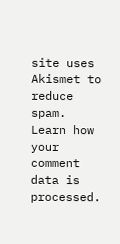site uses Akismet to reduce spam. Learn how your comment data is processed.